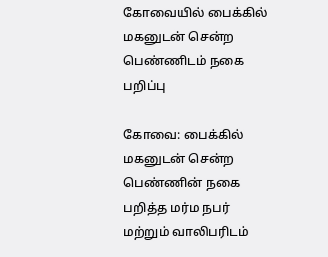கோவையில் பைக்கில் மகனுடன் சென்ற பெண்ணிடம் நகை பறிப்பு

கோவை: பைக்கில் மகனுடன் சென்ற பெண்ணின் நகை பறித்த மர்ம நபர் மற்றும் வாலிபரிடம்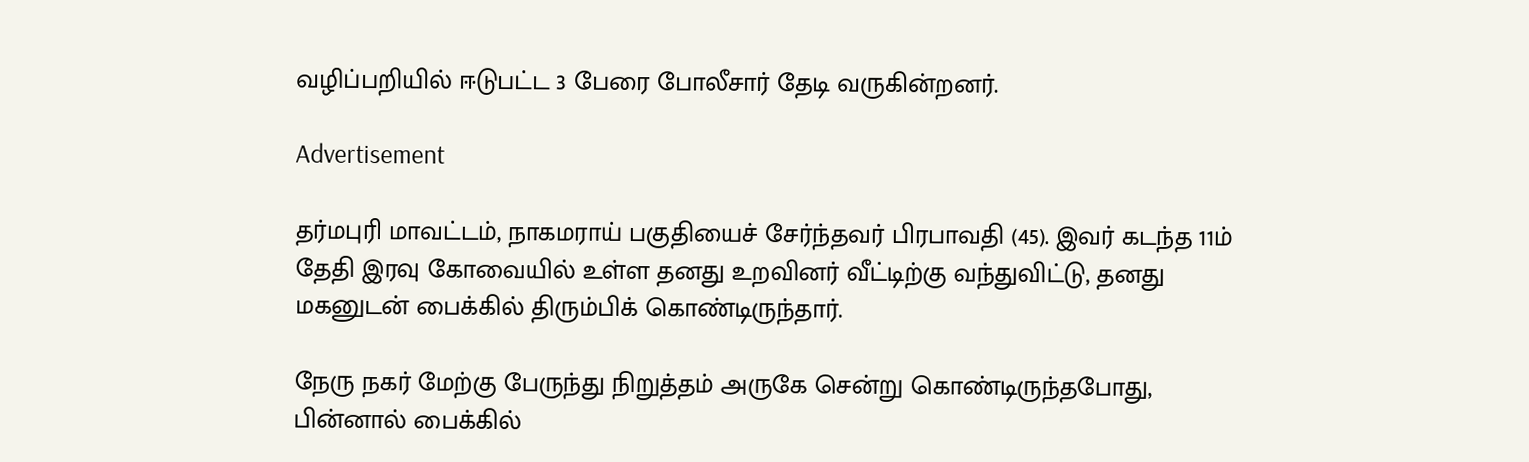வழிப்பறியில் ஈடுபட்ட 3 பேரை போலீசார் தேடி வருகின்றனர்.

Advertisement

தர்மபுரி மாவட்டம், நாகமராய் பகுதியைச் சேர்ந்தவர் பிரபாவதி (45). இவர் கடந்த 11ம் தேதி இரவு கோவையில் உள்ள தனது உறவினர் வீட்டிற்கு வந்துவிட்டு, தனது மகனுடன் பைக்கில் திரும்பிக் கொண்டிருந்தார்.

நேரு நகர் மேற்கு பேருந்து நிறுத்தம் அருகே சென்று கொண்டிருந்தபோது, பின்னால் பைக்கில்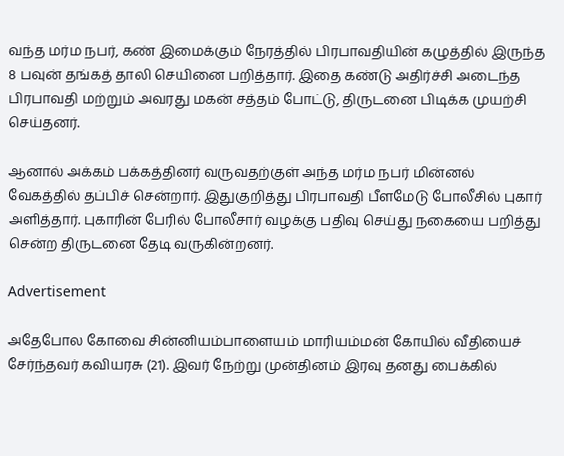வந்த மர்ம நபர், கண் இமைக்கும் நேரத்தில் பிரபாவதியின் கழுத்தில் இருந்த 8 பவுன் தங்கத் தாலி செயினை பறித்தார். இதை கண்டு அதிர்ச்சி அடைந்த பிரபாவதி மற்றும் அவரது மகன் சத்தம் போட்டு, திருடனை பிடிக்க முயற்சி செய்தனர்.

ஆனால் அக்கம் பக்கத்தினர் வருவதற்குள் அந்த மர்ம நபர் மின்னல் வேகத்தில் தப்பிச் சென்றார். இதுகுறித்து பிரபாவதி பீளமேடு போலீசில் புகார் அளித்தார். புகாரின் பேரில் போலீசார் வழக்கு பதிவு செய்து நகையை பறித்து சென்ற திருடனை தேடி வருகின்றனர்.

Advertisement

அதேபோல கோவை சின்னியம்பாளையம் மாரியம்மன் கோயில் வீதியைச் சேர்ந்தவர் கவியரசு (21). இவர் நேற்று முன்தினம் இரவு தனது பைக்கில்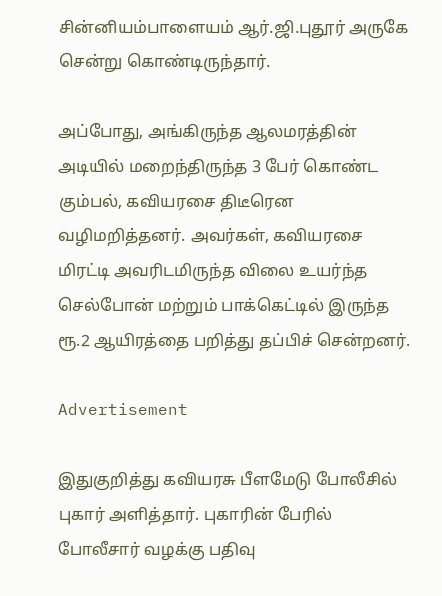சின்னியம்பாளையம் ஆர்.ஜி.புதூர் அருகே சென்று கொண்டிருந்தார்.

அப்போது, அங்கிருந்த ஆலமரத்தின் அடியில் மறைந்திருந்த 3 பேர் கொண்ட கும்பல், கவியரசை திடீரென வழிமறித்தனர். அவர்கள், கவியரசை மிரட்டி அவரிடமிருந்த விலை உயர்ந்த செல்போன் மற்றும் பாக்கெட்டில் இருந்த ரூ.2 ஆயிரத்தை பறித்து தப்பிச் சென்றனர்.

Advertisement

இதுகுறித்து கவியரசு பீளமேடு போலீசில் புகார் அளித்தார். புகாரின் பேரில் போலீசார் வழக்கு பதிவு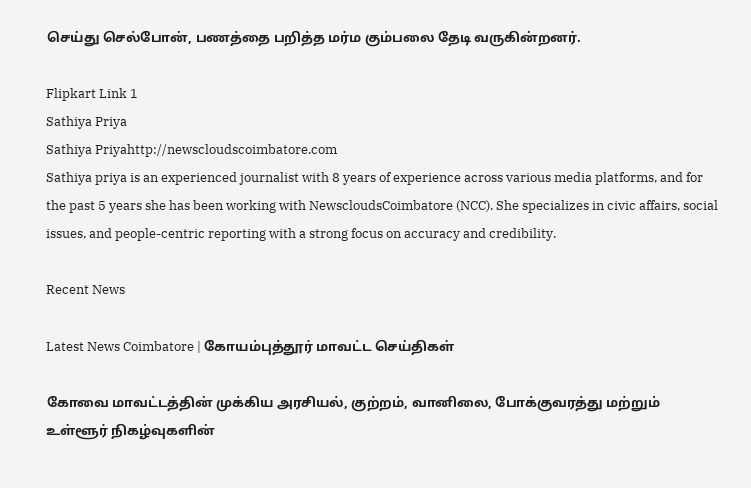செய்து செல்போன், பணத்தை பறித்த மர்ம கும்பலை தேடி வருகின்றனர்.

Flipkart Link 1
Sathiya Priya
Sathiya Priyahttp://newscloudscoimbatore.com
Sathiya priya is an experienced journalist with 8 years of experience across various media platforms, and for the past 5 years she has been working with NewscloudsCoimbatore (NCC). She specializes in civic affairs, social issues, and people-centric reporting with a strong focus on accuracy and credibility.

Recent News

Latest News Coimbatore | கோயம்புத்தூர் மாவட்ட செய்திகள்

கோவை மாவட்டத்தின் முக்கிய அரசியல், குற்றம், வானிலை, போக்குவரத்து மற்றும் உள்ளூர் நிகழ்வுகளின்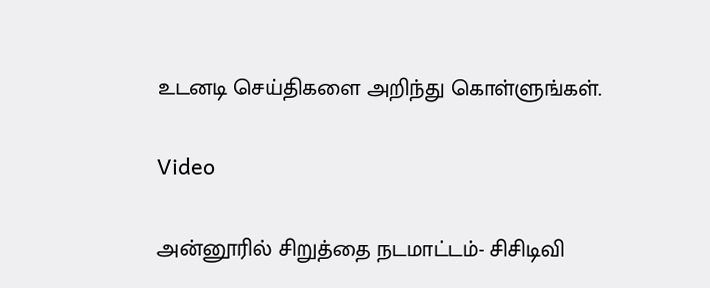உடனடி செய்திகளை அறிந்து கொள்ளுங்கள்.

Video

அன்னூரில் சிறுத்தை நடமாட்டம்- சிசிடிவி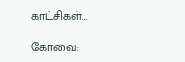காட்சிகள்…

கோவை: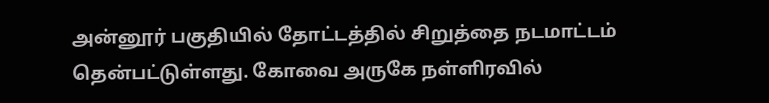அன்னூர் பகுதியில் தோட்டத்தில் சிறுத்தை நடமாட்டம் தென்பட்டுள்ளது. கோவை அருகே நள்ளிரவில்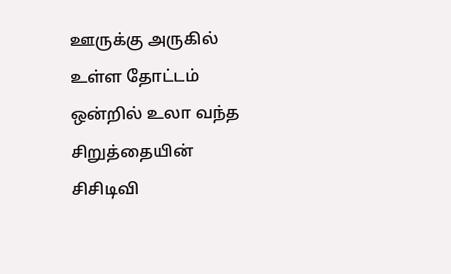ஊருக்கு அருகில் உள்ள தோட்டம் ஒன்றில் உலா வந்த சிறுத்தையின் சிசிடிவி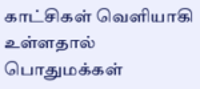காட்சிகள் வெளியாகி உள்ளதால் பொதுமக்கள்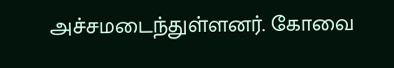அச்சமடைந்துள்ளனர். கோவை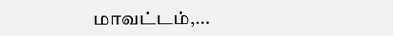மாவட்டம்,...